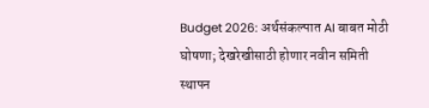Budget 2026: अर्थसंकल्पात AI बाबत मोठी घोषणा; देखरेखीसाठी होणार नवीन समिती स्थापन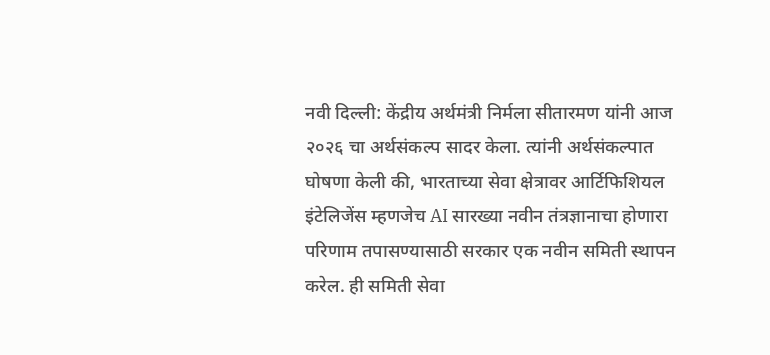नवी दिल्ली: केंद्रीय अर्थमंत्री निर्मला सीतारमण यांनी आज २०२६ चा अर्थसंकल्प सादर केला. त्यांनी अर्थसंकल्पात घोषणा केली की, भारताच्या सेवा क्षेत्रावर आर्टिफिशियल इंटेलिजेंस म्हणजेच AI सारख्या नवीन तंत्रज्ञानाचा होणारा परिणाम तपासण्यासाठी सरकार एक नवीन समिती स्थापन करेल. ही समिती सेवा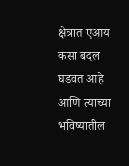क्षेत्रात एआय कसा बदल घडवत आहे आणि त्याच्या भविष्यातील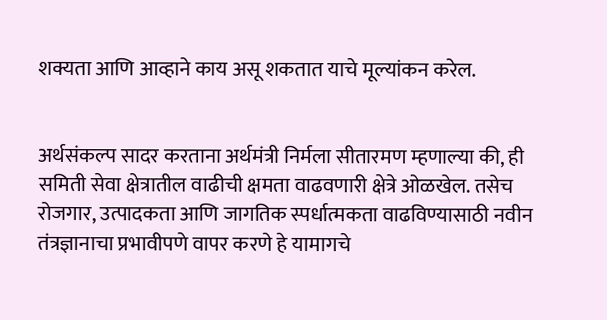शक्यता आणि आव्हाने काय असू शकतात याचे मूल्यांकन करेल.


अर्थसंकल्प सादर करताना अर्थमंत्री निर्मला सीतारमण म्हणाल्या की, ही समिती सेवा क्षेत्रातील वाढीची क्षमता वाढवणारी क्षेत्रे ओळखेल. तसेच रोजगार, उत्पादकता आणि जागतिक स्पर्धात्मकता वाढविण्यासाठी नवीन तंत्रज्ञानाचा प्रभावीपणे वापर करणे हे यामागचे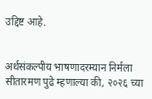उद्दिष्ट आहे.


अर्थसंकल्पीय भाषणादरम्यान निर्मला सीतारमण पुढे म्हणाल्या की, २०२६ च्या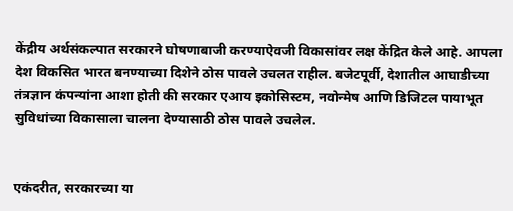केंद्रीय अर्थसंकल्पात सरकारने घोषणाबाजी करण्याऐवजी विकासांवर लक्ष केंद्रित केले आहे. आपला देश विकसित भारत बनण्याच्या दिशेने ठोस पावले उचलत राहील. बजेटपूर्वी, देशातील आघाडीच्या तंत्रज्ञान कंपन्यांना आशा होती की सरकार एआय इकोसिस्टम, नवोन्मेष आणि डिजिटल पायाभूत सुविधांच्या विकासाला चालना देण्यासाठी ठोस पावले उचलेल.


एकंदरीत, सरकारच्या या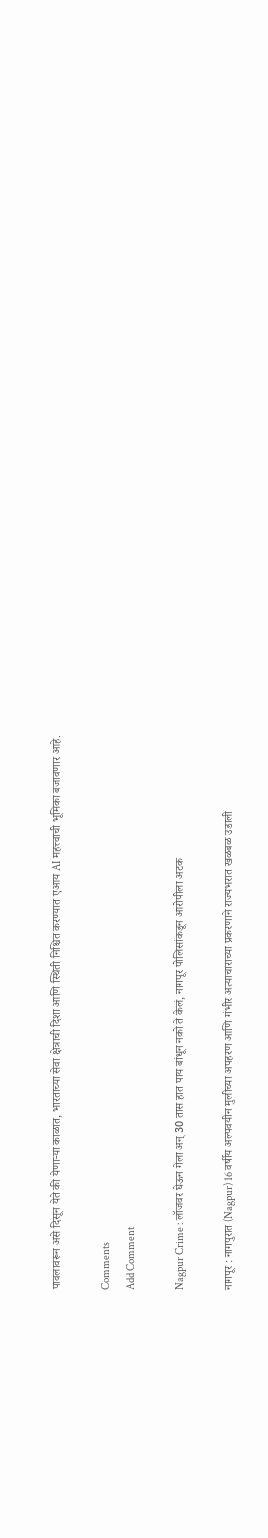पावलावरून असे दिसून येते की येणाऱ्या काळात, भारताच्या सेवा क्षेत्राची दिशा आणि स्थिती निश्चित करण्यात एआय AI महत्त्वाची भूमिका बजावणार आहे.

Comments
Add Comment

Nagpur Crime : लॉजवर घेऊन गेला अन् 30 तास हात पाय बांधून नको ते केलं, नागपूर पोलिसांकडून आरोपीला अटक

नागपूर : नागपुरात (Nagpur) 16 वर्षीय अल्पवयीन मुलीच्या अपहरण आणि गंभीर अत्याचाराच्या प्रकरणाने राज्यभरात खळबळ उडाली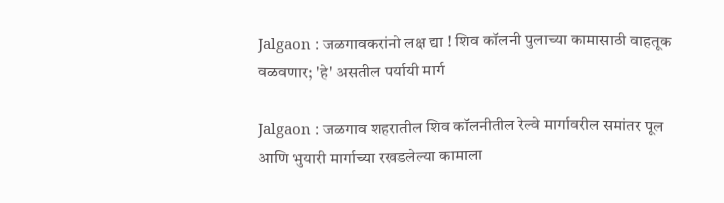Jalgaon : जळगावकरांनो लक्ष द्या ! शिव कॉलनी पुलाच्या कामासाठी वाहतूक वळवणार; 'हे' असतील पर्यायी मार्ग

Jalgaon : जळगाव शहरातील शिव कॉलनीतील रेल्वे मार्गावरील समांतर पूल आणि भुयारी मार्गाच्या रखडलेल्या कामाला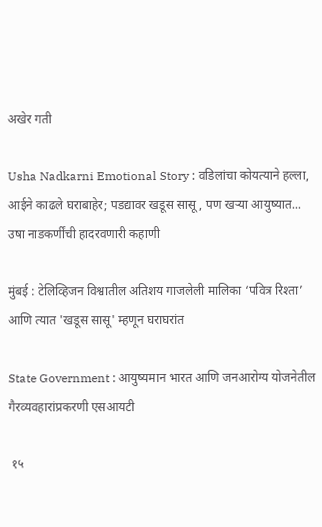अखेर गती

Usha Nadkarni Emotional Story : वडिलांचा कोयत्याने हल्ला, आईने काढले घराबाहेर; पडद्यावर खडूस सासू, पण खऱ्या आयुष्यात... उषा नाडकर्णींची हादरवणारी कहाणी

मुंबई : टेलिव्हिजन विश्वातील अतिशय गाजलेली मालिका ‘पवित्र रिश्ता’ आणि त्यात 'खडूस सासू' म्हणून घराघरांत

State Government : आयुष्यमान भारत आणि जनआरोग्य योजनेतील गैरव्यवहारांप्रकरणी एसआयटी

 १५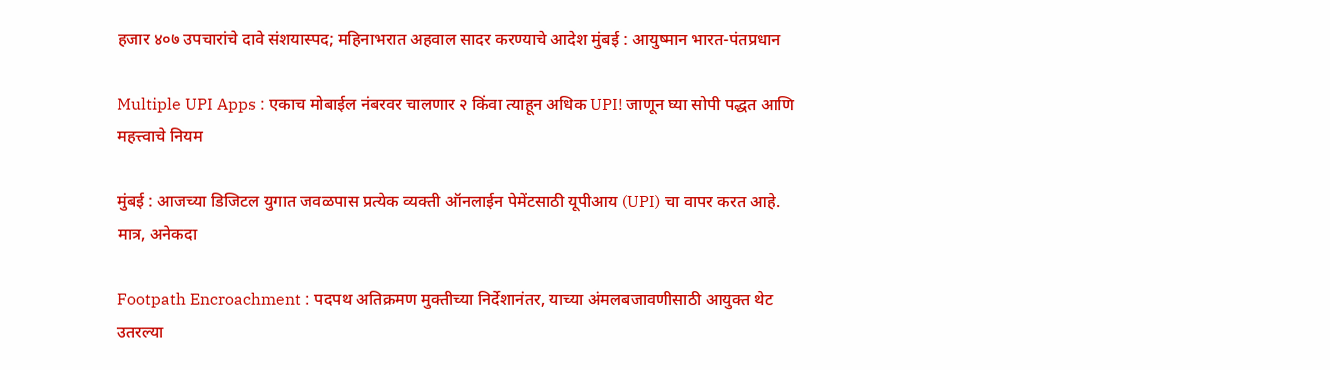हजार ४०७ उपचारांचे दावे संशयास्पद; महिनाभरात अहवाल सादर करण्याचे आदेश मुंबई : आयुष्मान भारत-पंतप्रधान

Multiple UPI Apps : एकाच मोबाईल नंबरवर चालणार २ किंवा त्याहून अधिक UPI! जाणून घ्या सोपी पद्धत आणि महत्त्वाचे नियम

मुंबई : आजच्या डिजिटल युगात जवळपास प्रत्येक व्यक्ती ऑनलाईन पेमेंटसाठी यूपीआय (UPI) चा वापर करत आहे. मात्र, अनेकदा

Footpath Encroachment : पदपथ अतिक्रमण मुक्तीच्या निर्देशानंतर, याच्या अंमलबजावणीसाठी आयुक्त थेट उतरल्या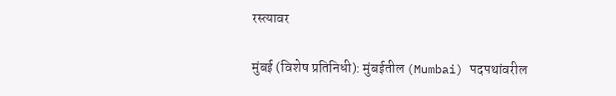रस्त्यावर

मुंबई (विशेष प्रतिनिधी): मुंबईतील (Mumbai) पदपथांवरील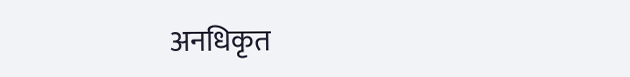अनधिकृत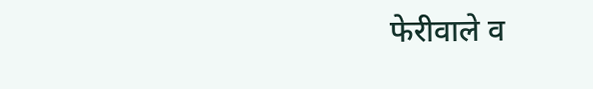फेरीवाले व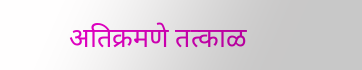अतिक्रमणे तत्काळ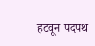हटवून पदपथ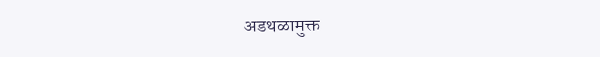अडथळामुक्त